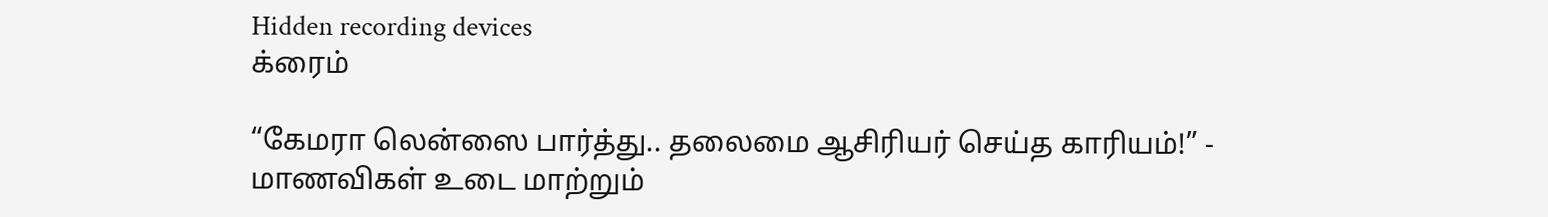Hidden recording devices
க்ரைம்

“கேமரா லென்ஸை பார்த்து.. தலைமை ஆசிரியர் செய்த காரியம்!” - மாணவிகள் உடை மாற்றும்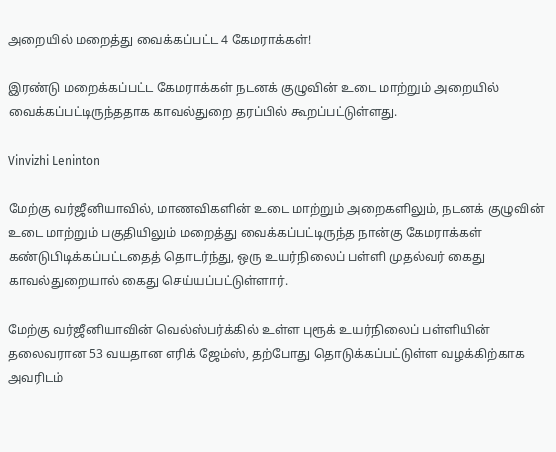அறையில் மறைத்து வைக்கப்பட்ட 4 கேமராக்கள்!

இரண்டு மறைக்கப்பட்ட கேமராக்கள் நடனக் குழுவின் உடை மாற்றும் அறையில் வைக்கப்பட்டிருந்ததாக காவல்துறை தரப்பில் கூறப்பட்டுள்ளது.

Vinvizhi Leninton

மேற்கு வர்ஜீனியாவில், மாணவிகளின் உடை மாற்றும் அறைகளிலும், நடனக் குழுவின் உடை மாற்றும் பகுதியிலும் மறைத்து வைக்கப்பட்டிருந்த நான்கு கேமராக்கள் கண்டுபிடிக்கப்பட்டதைத் தொடர்ந்து, ஒரு உயர்நிலைப் பள்ளி முதல்வர் கைது காவல்துறையால் கைது செய்யப்பட்டுள்ளார்.

மேற்கு வர்ஜீனியாவின் வெல்ஸ்பர்க்கில் உள்ள புரூக் உயர்நிலைப் பள்ளியின் தலைவரான 53 வயதான எரிக் ஜேம்ஸ், தற்போது தொடுக்கப்பட்டுள்ள வழக்கிற்காக அவரிடம்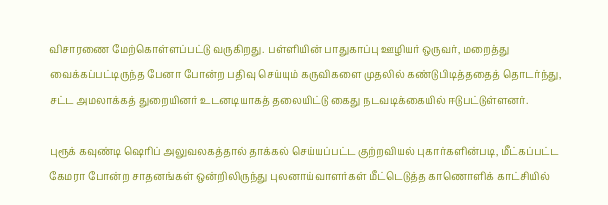விசாரணை மேற்கொள்ளப்பட்டு வருகிறது. பள்ளியின் பாதுகாப்பு ஊழியர் ஒருவர், மறைத்து வைக்கப்பட்டிருந்த பேனா போன்ற பதிவு செய்யும் கருவிகளை முதலில் கண்டுபிடித்ததைத் தொடர்ந்து, சட்ட அமலாக்கத் துறையினர் உடனடியாகத் தலையிட்டு கைது நடவடிக்கையில் ஈடுபட்டுள்ளனர்.

புரூக் கவுண்டி ஷெரிப் அலுவலகத்தால் தாக்கல் செய்யப்பட்ட குற்றவியல் புகார்களின்படி, மீட்கப்பட்ட கேமரா போன்ற சாதனங்கள் ஒன்றிலிருந்து புலனாய்வாளர்கள் மீட்டெடுத்த காணொளிக் காட்சியில்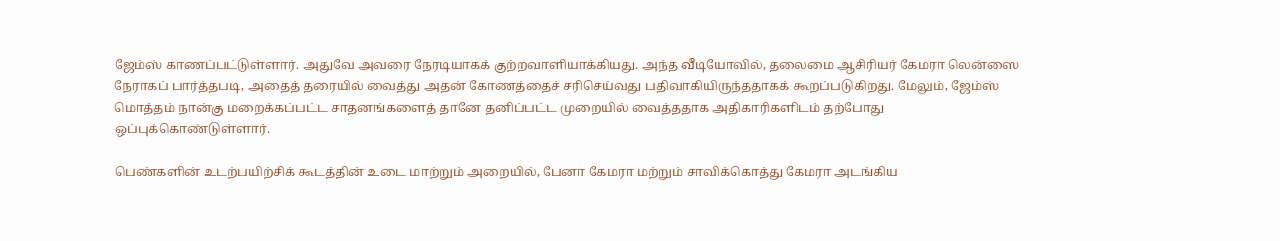ஜேம்ஸ் காணப்பட்டுள்ளார். அதுவே அவரை நேரடியாகக் குற்றவாளியாக்கியது. அந்த வீடியோவில், தலைமை ஆசிரியர் கேமரா லென்ஸை நேராகப் பார்த்தபடி, அதைத் தரையில் வைத்து அதன் கோணத்தைச் சரிசெய்வது பதிவாகியிருந்ததாகக் கூறப்படுகிறது. மேலும், ஜேம்ஸ் மொத்தம் நான்கு மறைக்கப்பட்ட சாதனங்களைத் தானே தனிப்பட்ட முறையில் வைத்ததாக அதிகாரிகளிடம் தற்போது ஒப்புக்கொண்டுள்ளார்.

பெண்களின் உடற்பயிற்சிக் கூடத்தின் உடை மாற்றும் அறையில், பேனா கேமரா மற்றும் சாவிக்கொத்து கேமரா அடங்கிய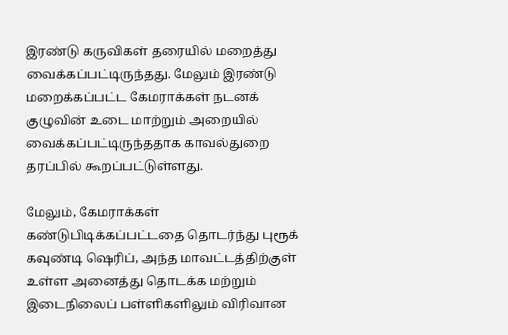இரண்டு கருவிகள் தரையில் மறைத்து வைக்கப்பட்டிருந்தது. மேலும் இரண்டு மறைக்கப்பட்ட கேமராக்கள் நடனக் குழுவின் உடை மாற்றும் அறையில் வைக்கப்பட்டிருந்ததாக காவல்துறை தரப்பில் கூறப்பட்டுள்ளது.

மேலும், கேமராக்கள் கண்டுபிடிக்கப்பட்டதை தொடர்ந்து புரூக் கவுண்டி ஷெரிப், அந்த மாவட்டத்திற்குள் உள்ள அனைத்து தொடக்க மற்றும் இடைநிலைப் பள்ளிகளிலும் விரிவான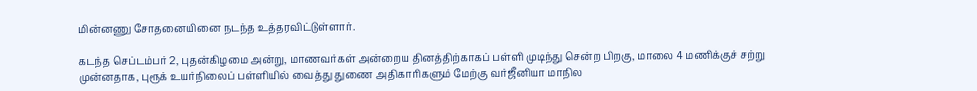மின்னணு சோதனையினை நடந்த உத்தரவிட்டுள்ளார்.

கடந்த செப்டம்பர் 2, புதன்கிழமை அன்று, மாணவர்கள் அன்றைய தினத்திற்காகப் பள்ளி முடிந்து சென்ற பிறகு, மாலை 4 மணிக்குச் சற்று முன்னதாக, புரூக் உயர்நிலைப் பள்ளியில் வைத்து துணை அதிகாரிகளும் மேற்கு வர்ஜீனியா மாநில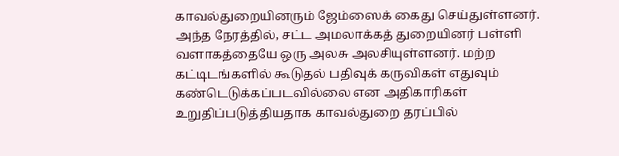காவல்துறையினரும் ஜேம்ஸைக் கைது செய்துள்ளனர். அந்த நேரத்தில், சட்ட அமலாக்கத் துறையினர் பள்ளி வளாகத்தையே ஒரு அலசு அலசியுள்ளனர். மற்ற கட்டிடங்களில் கூடுதல் பதிவுக் கருவிகள் எதுவும் கண்டெடுக்கப்படவில்லை என அதிகாரிகள் உறுதிப்படுத்தியதாக காவல்துறை தரப்பில்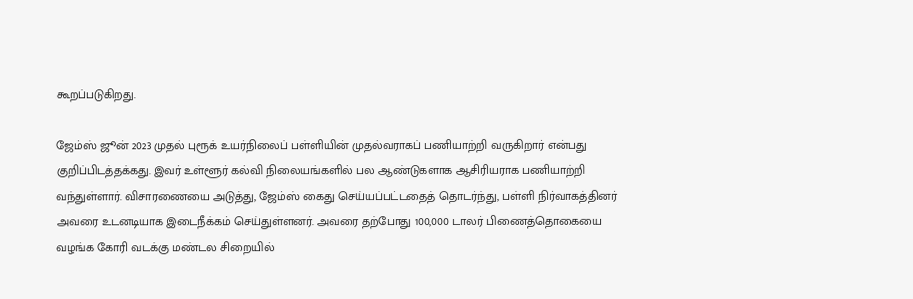கூறப்படுகிறது.

ஜேம்ஸ் ஜூன் 2023 முதல் புரூக் உயர்நிலைப் பள்ளியின் முதல்வராகப் பணியாற்றி வருகிறார் என்பது குறிப்பிடத்தக்கது. இவர் உள்ளூர் கல்வி நிலையங்களில் பல ஆண்டுகளாக ஆசிரியராக பணியாற்றி வந்துள்ளார். விசாரணையை அடுத்து, ஜேம்ஸ் கைது செய்யப்பட்டதைத் தொடர்ந்து, பள்ளி நிர்வாகத்தினர் அவரை உடனடியாக இடைநீக்கம் செய்துள்ளனர். அவரை தற்போது 100,000 டாலர் பிணைத்தொகையை வழங்க கோரி வடக்கு மண்டல சிறையில்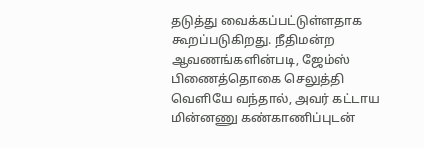தடுத்து வைக்கப்பட்டுள்ளதாக கூறப்படுகிறது. நீதிமன்ற ஆவணங்களின்படி, ஜேம்ஸ் பிணைத்தொகை செலுத்தி வெளியே வந்தால், அவர் கட்டாய மின்னணு கண்காணிப்புடன்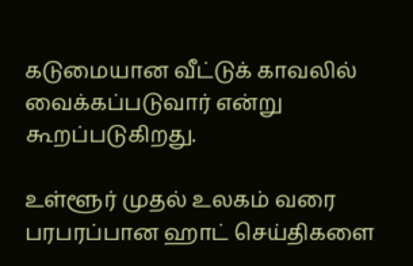கடுமையான வீட்டுக் காவலில் வைக்கப்படுவார் என்று கூறப்படுகிறது.

உள்ளூர் முதல் உலகம் வரை பரபரப்பான ஹாட் செய்திகளை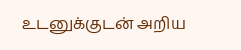உடனுக்குடன் அறிய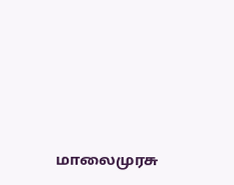மாலைமுரசு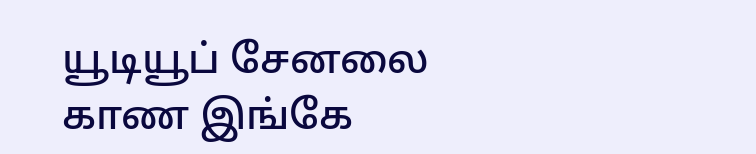யூடியூப் சேனலை காண இங்கே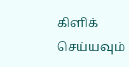கிளிக் செய்யவும்